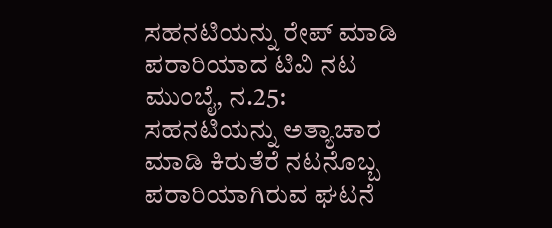ಸಹನಟಿಯನ್ನು ರೇಪ್ ಮಾಡಿ ಪರಾರಿಯಾದ ಟಿವಿ ನಟ
ಮುಂಬೈ, ನ.25: ಸಹನಟಿಯನ್ನು ಅತ್ಯಾಚಾರ ಮಾಡಿ ಕಿರುತೆರೆ ನಟನೊಬ್ಬ ಪರಾರಿಯಾಗಿರುವ ಘಟನೆ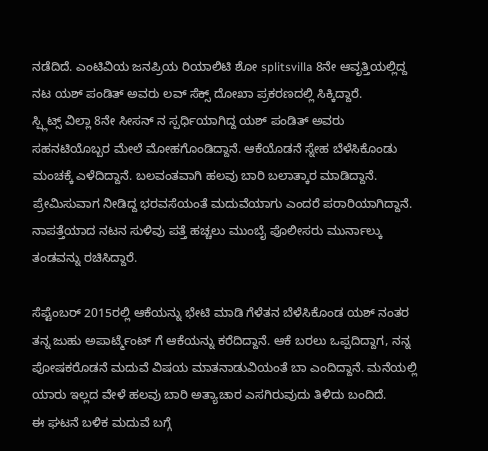ನಡೆದಿದೆ. ಎಂಟಿವಿಯ ಜನಪ್ರಿಯ ರಿಯಾಲಿಟಿ ಶೋ splitsvilla 8ನೇ ಆವೃತ್ತಿಯಲ್ಲಿದ್ದ ನಟ ಯಶ್ ಪಂಡಿತ್ ಅವರು ಲವ್ ಸೆಕ್ಸ್ ದೋಖಾ ಪ್ರಕರಣದಲ್ಲಿ ಸಿಕ್ಕಿದ್ದಾರೆ.
ಸ್ಪ್ಲಿಟ್ಸ್ ವಿಲ್ಲಾ 8ನೇ ಸೀಸನ್ ನ ಸ್ಪರ್ಧಿಯಾಗಿದ್ದ ಯಶ್ ಪಂಡಿತ್ ಅವರು ಸಹನಟಿಯೊಬ್ಬರ ಮೇಲೆ ಮೋಹಗೊಂಡಿದ್ದಾನೆ. ಆಕೆಯೊಡನೆ ಸ್ನೇಹ ಬೆಳೆಸಿಕೊಂಡು ಮಂಚಕ್ಕೆ ಎಳೆದಿದ್ದಾನೆ. ಬಲವಂತವಾಗಿ ಹಲವು ಬಾರಿ ಬಲಾತ್ಕಾರ ಮಾಡಿದ್ದಾನೆ. ಪ್ರೇಮಿಸುವಾಗ ನೀಡಿದ್ದ ಭರವಸೆಯಂತೆ ಮದುವೆಯಾಗು ಎಂದರೆ ಪರಾರಿಯಾಗಿದ್ದಾನೆ. ನಾಪತ್ತೆಯಾದ ನಟನ ಸುಳಿವು ಪತ್ತೆ ಹಚ್ಚಲು ಮುಂಬೈ ಪೊಲೀಸರು ಮುರ್ನಾಲ್ಕು ತಂಡವನ್ನು ರಚಿಸಿದ್ದಾರೆ.

ಸೆಪ್ಟೆಂಬರ್ 2015ರಲ್ಲಿ ಆಕೆಯನ್ನು ಭೇಟಿ ಮಾಡಿ ಗೆಳೆತನ ಬೆಳೆಸಿಕೊಂಡ ಯಶ್ ನಂತರ ತನ್ನ ಜುಹು ಅಪಾರ್ಟ್ಮೆಂಟ್ ಗೆ ಆಕೆಯನ್ನು ಕರೆದಿದ್ದಾನೆ. ಆಕೆ ಬರಲು ಒಪ್ಪದಿದ್ದಾಗ, ನನ್ನ ಪೋಷಕರೊಡನೆ ಮದುವೆ ವಿಷಯ ಮಾತನಾಡುವಿಯಂತೆ ಬಾ ಎಂದಿದ್ದಾನೆ. ಮನೆಯಲ್ಲಿ ಯಾರು ಇಲ್ಲದ ವೇಳೆ ಹಲವು ಬಾರಿ ಅತ್ಯಾಚಾರ ಎಸಗಿರುವುದು ತಿಳಿದು ಬಂದಿದೆ.
ಈ ಘಟನೆ ಬಳಿಕ ಮದುವೆ ಬಗ್ಗೆ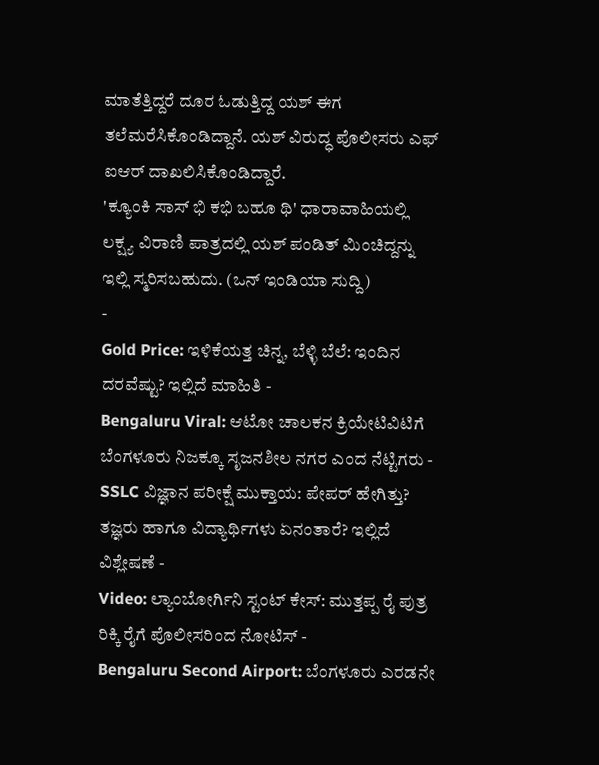ಮಾತೆತ್ತಿದ್ದರೆ ದೂರ ಓಡುತ್ತಿದ್ದ ಯಶ್ ಈಗ ತಲೆಮರೆಸಿಕೊಂಡಿದ್ದಾನೆ. ಯಶ್ ವಿರುದ್ಧ ಪೊಲೀಸರು ಎಫ್ ಐಆರ್ ದಾಖಲಿಸಿಕೊಂಡಿದ್ದಾರೆ.
'ಕ್ಯೂಂಕಿ ಸಾಸ್ ಭಿ ಕಭಿ ಬಹೂ ಥಿ' ಧಾರಾವಾಹಿಯಲ್ಲಿ ಲಕ್ಷ್ಯ ವಿರಾಣಿ ಪಾತ್ರದಲ್ಲಿ ಯಶ್ ಪಂಡಿತ್ ಮಿಂಚಿದ್ದನ್ನು ಇಲ್ಲಿ ಸ್ಮರಿಸಬಹುದು. (ಒನ್ ಇಂಡಿಯಾ ಸುದ್ದಿ)
-
Gold Price: ಇಳಿಕೆಯತ್ತ ಚಿನ್ನ, ಬೆಳ್ಳಿ ಬೆಲೆ: ಇಂದಿನ ದರವೆಷ್ಟು? ಇಲ್ಲಿದೆ ಮಾಹಿತಿ -
Bengaluru Viral: ಆಟೋ ಚಾಲಕನ ಕ್ರಿಯೇಟಿವಿಟಿಗೆ ಬೆಂಗಳೂರು ನಿಜಕ್ಕೂ ಸೃಜನಶೀಲ ನಗರ ಎಂದ ನೆಟ್ಟಿಗರು -
SSLC ವಿಜ್ಞಾನ ಪರೀಕ್ಷೆ ಮುಕ್ತಾಯ: ಪೇಪರ್ ಹೇಗಿತ್ತು? ತಜ್ಞರು ಹಾಗೂ ವಿದ್ಯಾರ್ಥಿಗಳು ಏನಂತಾರೆ? ಇಲ್ಲಿದೆ ವಿಶ್ಲೇಷಣೆ -
Video: ಲ್ಯಾಂಬೋರ್ಗಿನಿ ಸ್ಟಂಟ್ ಕೇಸ್: ಮುತ್ತಪ್ಪ ರೈ ಪುತ್ರ ರಿಕ್ಕಿ ರೈಗೆ ಪೊಲೀಸರಿಂದ ನೋಟಿಸ್ -
Bengaluru Second Airport: ಬೆಂಗಳೂರು ಎರಡನೇ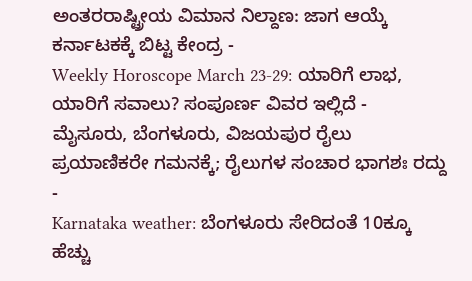ಅಂತರರಾಷ್ಟ್ರೀಯ ವಿಮಾನ ನಿಲ್ದಾಣ: ಜಾಗ ಆಯ್ಕೆ ಕರ್ನಾಟಕಕ್ಕೆ ಬಿಟ್ಟ ಕೇಂದ್ರ -
Weekly Horoscope March 23-29: ಯಾರಿಗೆ ಲಾಭ, ಯಾರಿಗೆ ಸವಾಲು? ಸಂಪೂರ್ಣ ವಿವರ ಇಲ್ಲಿದೆ -
ಮೈಸೂರು, ಬೆಂಗಳೂರು, ವಿಜಯಪುರ ರೈಲು ಪ್ರಯಾಣಿಕರೇ ಗಮನಕ್ಕೆ; ರೈಲುಗಳ ಸಂಚಾರ ಭಾಗಶಃ ರದ್ದು -
Karnataka weather: ಬೆಂಗಳೂರು ಸೇರಿದಂತೆ 10ಕ್ಕೂ ಹೆಚ್ಚು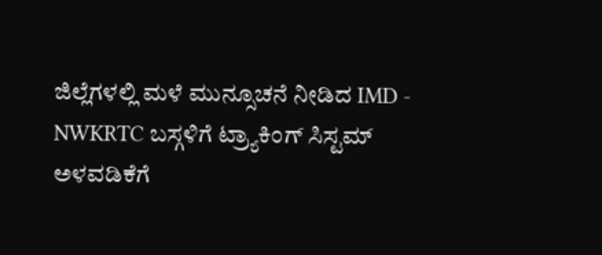ಜಿಲ್ಲೆಗಳಲ್ಲಿ ಮಳೆ ಮುನ್ಸೂಚನೆ ನೀಡಿದ IMD -
NWKRTC ಬಸ್ಗಳಿಗೆ ಟ್ರ್ಯಾಕಿಂಗ್ ಸಿಸ್ಟಮ್ ಅಳವಡಿಕೆಗೆ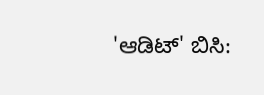'ಆಡಿಟ್' ಬಿಸಿ: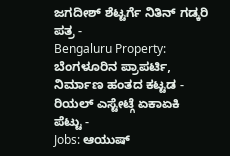ಜಗದೀಶ್ ಶೆಟ್ಟರ್ಗೆ ನಿತಿನ್ ಗಡ್ಕರಿ ಪತ್ರ -
Bengaluru Property: ಬೆಂಗಳೂರಿನ ಪ್ರಾಪರ್ಟಿ, ನಿರ್ಮಾಣ ಹಂತದ ಕಟ್ಟಡ - ರಿಯಲ್ ಎಸ್ಟೇಟ್ಗೆ ಏಕಾಏಕಿ ಪೆಟ್ಟು -
Jobs: ಆಯುಷ್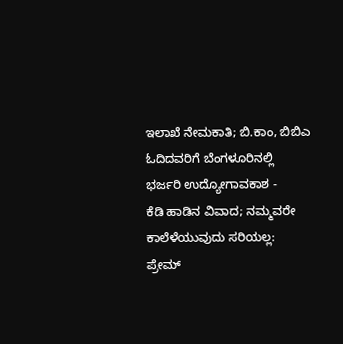ಇಲಾಖೆ ನೇಮಕಾತಿ; ಬಿ.ಕಾಂ, ಬಿಬಿಎ ಓದಿದವರಿಗೆ ಬೆಂಗಳೂರಿನಲ್ಲಿ ಭರ್ಜರಿ ಉದ್ಯೋಗಾವಕಾಶ -
ಕೆಡಿ ಹಾಡಿನ ವಿವಾದ; ನಮ್ಮವರೇ ಕಾಲೆಳೆಯುವುದು ಸರಿಯಲ್ಲ: ಪ್ರೇಮ್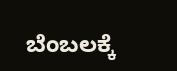ಬೆಂಬಲಕ್ಕೆ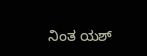ನಿಂತ ಯಶ್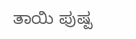ತಾಯಿ ಪುಷ್ಪ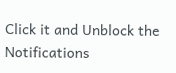Click it and Unblock the Notifications